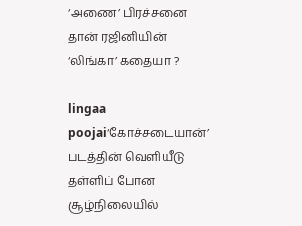‘அணை’ பிரச்சனை தான் ரஜினியின் ‘லிங்கா’ கதையா ?

lingaa poojai‘கோச்சடையான்’ படத்தின் வெளியீடு தள்ளிப் போன சூழ்நிலையில்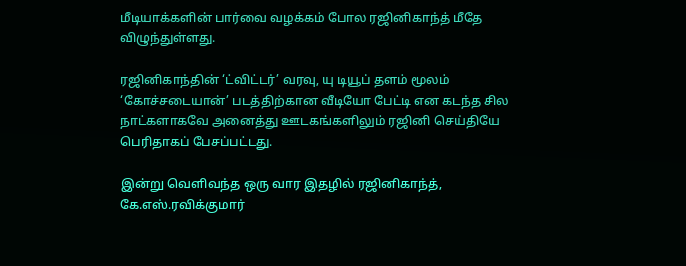மீடியாக்களின் பார்வை வழக்கம் போல ரஜினிகாந்த் மீதே விழுந்துள்ளது.

ரஜினிகாந்தின் ‘ட்விட்டர்’ வரவு, யு டியூப் தளம் மூலம் ‘கோச்சடையான்’ படத்திற்கான வீடியோ பேட்டி என கடந்த சில நாட்களாகவே அனைத்து ஊடகங்களிலும் ரஜினி செய்தியே பெரிதாகப் பேசப்பட்டது.

இன்று வெளிவந்த ஒரு வார இதழில் ரஜினிகாந்த், கே.எஸ்.ரவிக்குமார்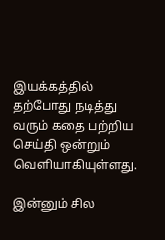இயக்கத்தில் தற்போது நடித்து வரும் கதை பற்றிய செய்தி ஒன்றும் வெளியாகியுள்ளது.

இன்னும் சில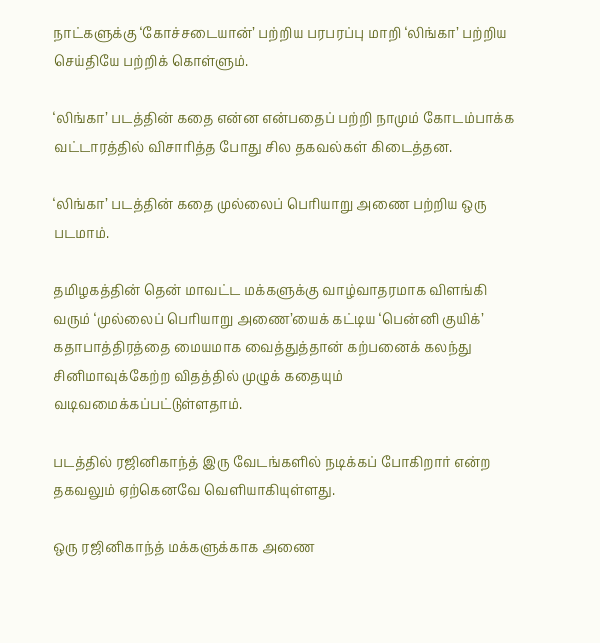நாட்களுக்கு ‘கோச்சடையான்’ பற்றிய பரபரப்பு மாறி ‘லிங்கா’ பற்றிய செய்தியே பற்றிக் கொள்ளும்.

‘லிங்கா’ படத்தின் கதை என்ன என்பதைப் பற்றி நாமும் கோடம்பாக்க வட்டாரத்தில் விசாரித்த போது சில தகவல்கள் கிடைத்தன.

‘லிங்கா’ படத்தின் கதை முல்லைப் பெரியாறு அணை பற்றிய ஒரு படமாம்.

தமிழகத்தின் தென் மாவட்ட மக்களுக்கு வாழ்வாதரமாக விளங்கி வரும் ‘முல்லைப் பெரியாறு அணை’யைக் கட்டிய ‘பென்னி குயிக்’ கதாபாத்திரத்தை மையமாக வைத்துத்தான் கற்பனைக் கலந்து சினிமாவுக்கேற்ற விதத்தில் முழுக் கதையும் வடிவமைக்கப்பட்டுள்ளதாம்.

படத்தில் ரஜினிகாந்த் இரு வேடங்களில் நடிக்கப் போகிறார் என்ற தகவலும் ஏற்கெனவே வெளியாகியுள்ளது.

ஒரு ரஜினிகாந்த் மக்களுக்காக அணை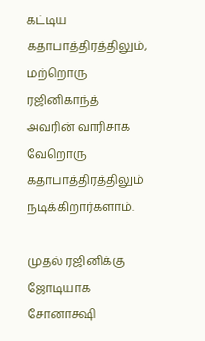கட்டிய கதாபாத்திரத்திலும், மற்றொரு ரஜினிகாந்த் அவரின் வாரிசாக வேறொரு கதாபாத்திரத்திலும் நடிக்கிறார்களாம்.

முதல் ரஜினிக்கு ஜோடியாக சோனாக்ஷி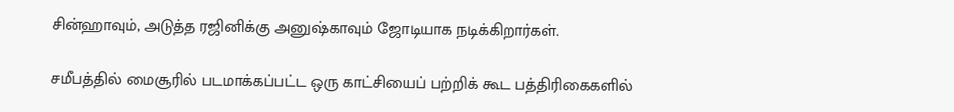சின்ஹாவும், அடுத்த ரஜினிக்கு அனுஷ்காவும் ஜோடியாக நடிக்கிறார்கள்.

சமீபத்தில் மைசூரில் படமாக்கப்பட்ட ஒரு காட்சியைப் பற்றிக் கூட பத்திரிகைகளில்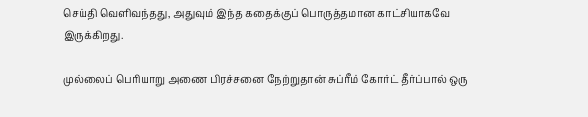செய்தி வெளிவந்தது, அதுவும் இந்த கதைக்குப் பொருத்தமான காட்சியாகவே இருக்கிறது.

முல்லைப் பெரியாறு அணை பிரச்சனை நேற்றுதான் சுப்ரீம் கோர்ட் தீர்ப்பால் ஒரு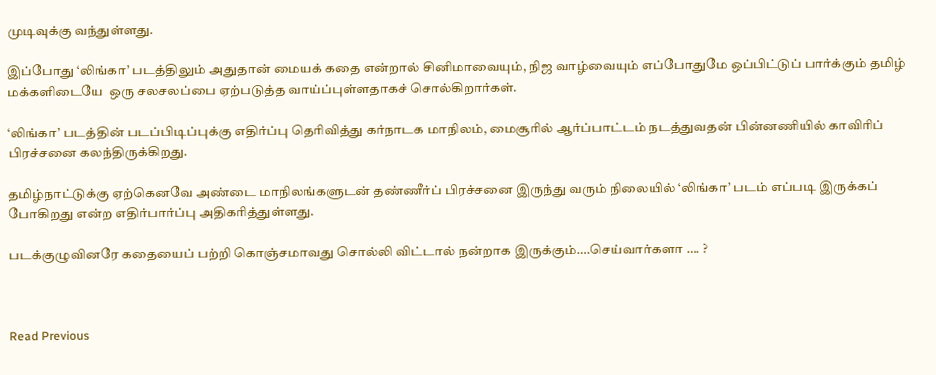முடிவுக்கு வந்துள்ளது.

இப்போது ‘லிங்கா’ படத்திலும் அதுதான் மையக் கதை என்றால் சினிமாவையும், நிஜ வாழ்வையும் எப்போதுமே ஒப்பிட்டுப் பார்க்கும் தமிழ் மக்களிடையே  ஒரு சலசலப்பை ஏற்படுத்த வாய்ப்புள்ளதாகச் சொல்கிறார்கள்.

‘லிங்கா’ படத்தின் படப்பிடிப்புக்கு எதிர்ப்பு தெரிவித்து கர்நாடக மாநிலம், மைசூரில் ஆர்ப்பாட்டம் நடத்துவதன் பின்னணியில் காவிரிப் பிரச்சனை கலந்திருக்கிறது.

தமிழ்நாட்டுக்கு ஏற்கெனவே அண்டை மாநிலங்களுடன் தண்ணீர்ப் பிரச்சனை இருந்து வரும் நிலையில் ‘லிங்கா’ படம் எப்படி இருக்கப் போகிறது என்ற எதிர்பார்ப்பு அதிகரித்துள்ளது.

படக்குழுவினரே கதையைப் பற்றி கொஞ்சமாவது சொல்லி விட்டால் நன்றாக இருக்கும்….செய்வார்களா …. ?



Read Previous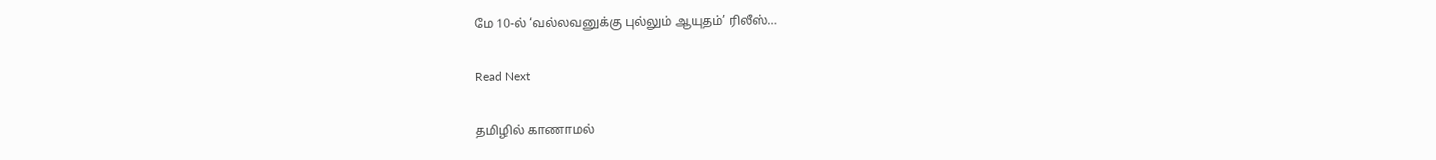மே 10-ல் ‘வல்லவனுக்கு புல்லும் ஆயுதம்’ ரிலீஸ்…

Read Next

தமிழில் காணாமல்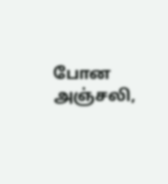போன அஞ்சலி,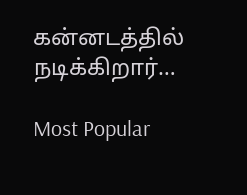கன்னடத்தில் நடிக்கிறார்…

Most Popular